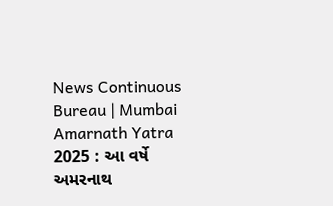News Continuous Bureau | Mumbai Amarnath Yatra 2025 : આ વર્ષે અમરનાથ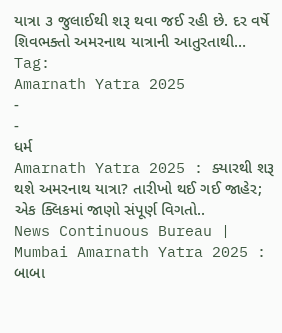યાત્રા ૩ જુલાઈથી શરૂ થવા જઈ રહી છે. દર વર્ષે શિવભક્તો અમરનાથ યાત્રાની આતુરતાથી…
Tag:
Amarnath Yatra 2025
-
-
ધર્મ
Amarnath Yatra 2025 : ક્યારથી શરૂ થશે અમરનાથ યાત્રા? તારીખો થઈ ગઈ જાહેર; એક ક્લિકમાં જાણો સંપૂર્ણ વિગતો..
News Continuous Bureau | Mumbai Amarnath Yatra 2025 : બાબા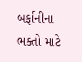બર્ફાનીના ભક્તો માટે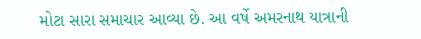મોટા સારા સમાચાર આવ્યા છે. આ વર્ષે અમરનાથ યાત્રાની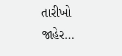તારીખો જાહેર…